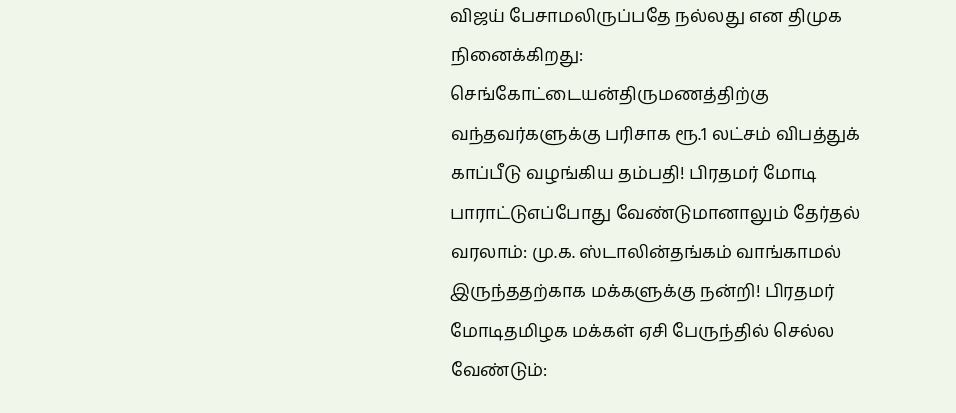விஜய் பேசாமலிருப்பதே நல்லது என திமுக நினைக்கிறது: செங்கோட்டையன்திருமணத்திற்கு வந்தவர்களுக்கு பரிசாக ரூ.1 லட்சம் விபத்துக் காப்பீடு வழங்கிய தம்பதி! பிரதமர் மோடி பாராட்டுஎப்போது வேண்டுமானாலும் தேர்தல் வரலாம்: மு.க. ஸ்டாலின்தங்கம் வாங்காமல் இருந்ததற்காக மக்களுக்கு நன்றி! பிரதமர் மோடிதமிழக மக்கள் ஏசி பேருந்தில் செல்ல வேண்டும்: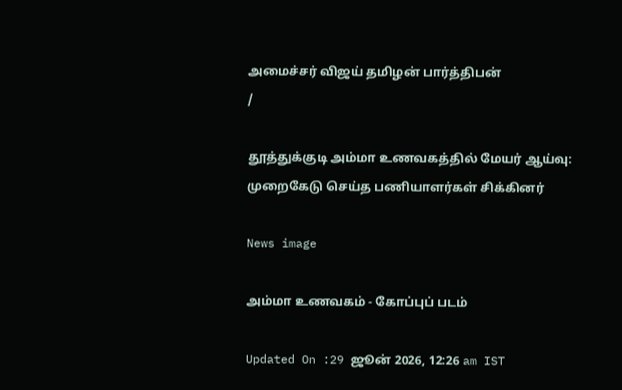அமைச்சர் விஜய் தமிழன் பார்த்திபன்
/

தூத்துக்குடி அம்மா உணவகத்தில் மேயர் ஆய்வு: முறைகேடு செய்த பணியாளர்கள் சிக்கினர்

News image

அம்மா உணவகம் - கோப்புப் படம்

Updated On :29 ஜூன் 2026, 12:26 am IST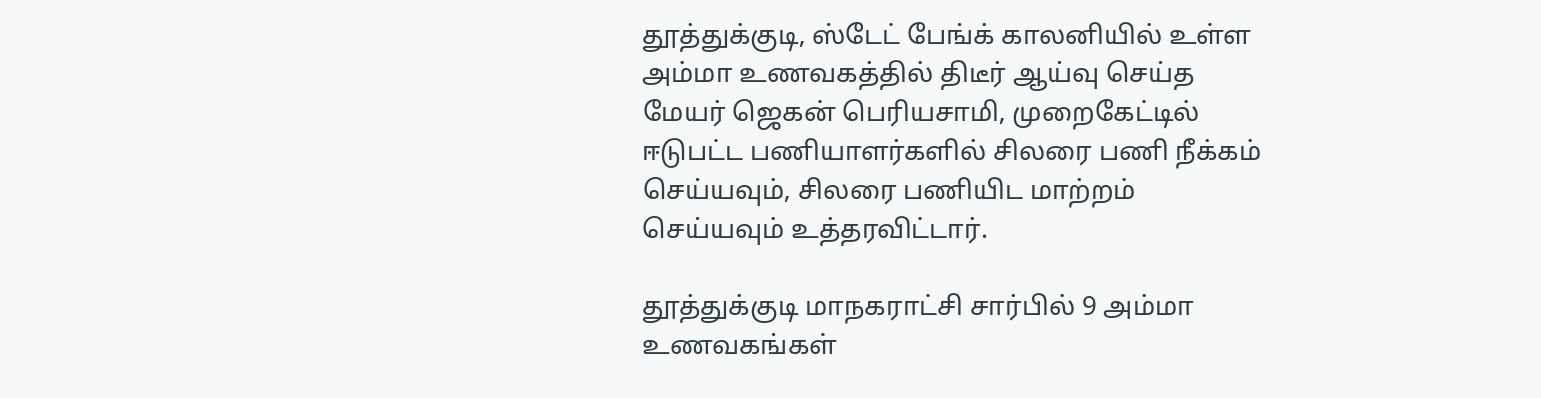தூத்துக்குடி, ஸ்டேட் பேங்க் காலனியில் உள்ள அம்மா உணவகத்தில் திடீர் ஆய்வு செய்த மேயர் ஜெகன் பெரியசாமி, முறைகேட்டில் ஈடுபட்ட பணியாளர்களில் சிலரை பணி நீக்கம் செய்யவும், சிலரை பணியிட மாற்றம் செய்யவும் உத்தரவிட்டார்.

தூத்துக்குடி மாநகராட்சி சார்பில் 9 அம்மா உணவகங்கள்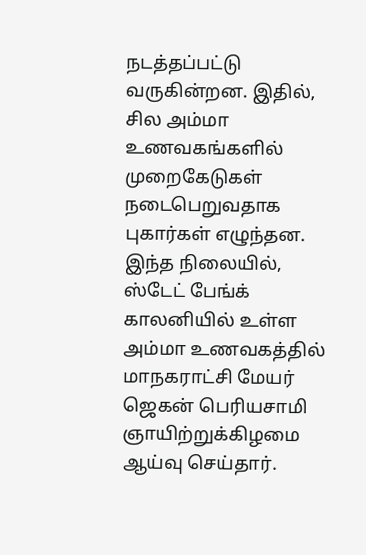நடத்தப்பட்டு வருகின்றன. இதில், சில அம்மா உணவகங்களில் முறைகேடுகள் நடைபெறுவதாக புகார்கள் எழுந்தன. இந்த நிலையில், ஸ்டேட் பேங்க் காலனியில் உள்ள அம்மா உணவகத்தில் மாநகராட்சி மேயர் ஜெகன் பெரியசாமி ஞாயிற்றுக்கிழமை ஆய்வு செய்தார்.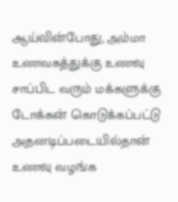ஆய்வின்போது, அம்மா உணவகத்துக்கு உணவு சாப்பிட வரும் மக்களுக்கு டோக்கன் கொடுக்கப்பட்டு அதனடிப்படையில்தான் உணவு வழங்க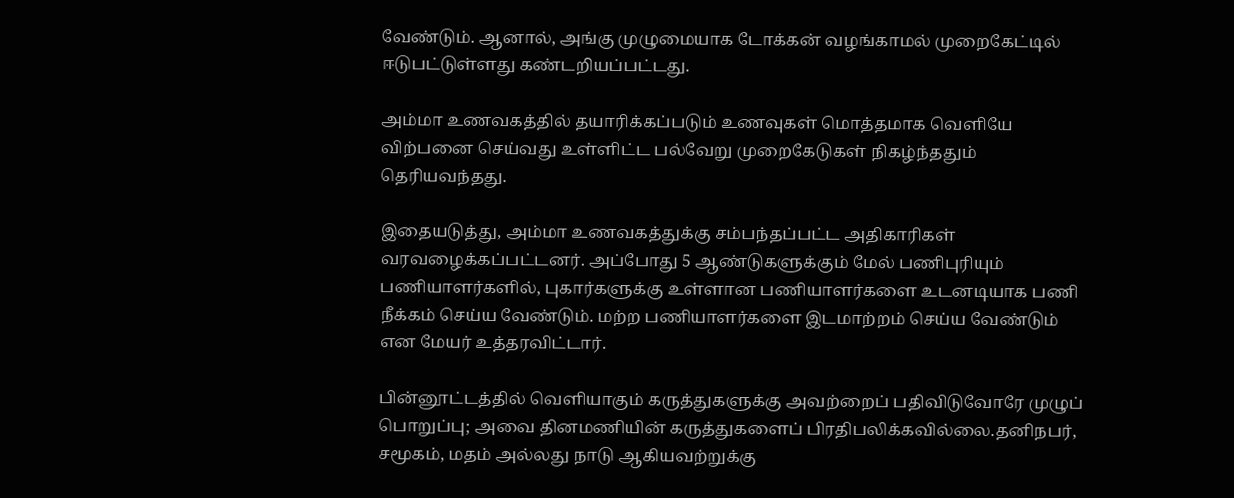வேண்டும். ஆனால், அங்கு முழுமையாக டோக்கன் வழங்காமல் முறைகேட்டில் ஈடுபட்டுள்ளது கண்டறியப்பட்டது.

அம்மா உணவகத்தில் தயாரிக்கப்படும் உணவுகள் மொத்தமாக வெளியே விற்பனை செய்வது உள்ளிட்ட பல்வேறு முறைகேடுகள் நிகழ்ந்ததும் தெரியவந்தது.

இதையடுத்து, அம்மா உணவகத்துக்கு சம்பந்தப்பட்ட அதிகாரிகள் வரவழைக்கப்பட்டனர். அப்போது 5 ஆண்டுகளுக்கும் மேல் பணிபுரியும் பணியாளர்களில், புகார்களுக்கு உள்ளான பணியாளர்களை உடனடியாக பணி நீக்கம் செய்ய வேண்டும். மற்ற பணியாளர்களை இடமாற்றம் செய்ய வேண்டும் என மேயர் உத்தரவிட்டார்.

பின்னூட்டத்தில் வெளியாகும் கருத்துகளுக்கு அவற்றைப் பதிவிடுவோரே முழுப் பொறுப்பு; அவை தினமணியின் கருத்துகளைப் பிரதிபலிக்கவில்லை.தனிநபர், சமூகம், மதம் அல்லது நாடு ஆகியவற்றுக்கு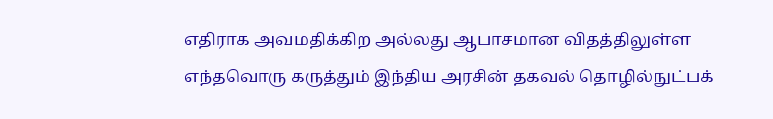எதிராக அவமதிக்கிற அல்லது ஆபாசமான விதத்திலுள்ள எந்தவொரு கருத்தும் இந்திய அரசின் தகவல் தொழில்நுட்பக்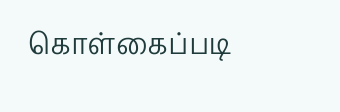கொள்கைப்படி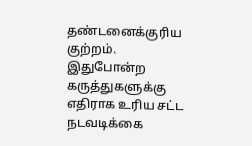தண்டனைக்குரிய குற்றம். இதுபோன்ற கருத்துகளுக்கு எதிராக உரிய சட்ட நடவடிக்கை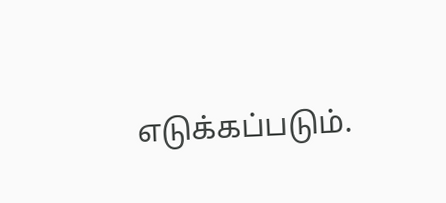எடுக்கப்படும்.